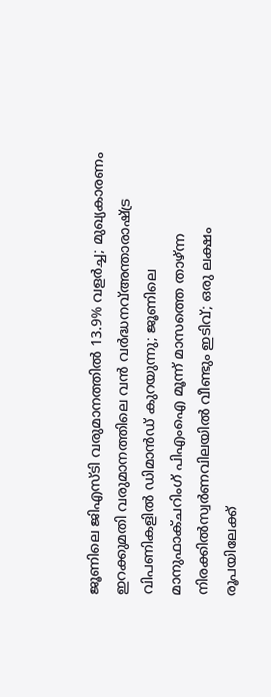ജൂണിലെ ജിഎസ്ടി വരുമാനത്തിൽ 13.9% വളർച്ച; മുഖ്യകാരണം ഇറക്കുമതി വരുമാനത്തിലെ വൻ വർദ്ധനവ്അന്താരാഷ്ട്ര വിപണികളിൽ ഡിമാൻഡ് കുറയുന്നു; ജൂണിലെ മാനുഫാക്ചറിംഗ് പിഎംഐ മൂന്ന് മാസത്തെ താഴ്ന്ന നിരക്കിൽസ്വർണവിലയിൽ വീണ്ടും ഇടിവ്; ഒരു ലക്ഷം രൂപയിലേക്ക്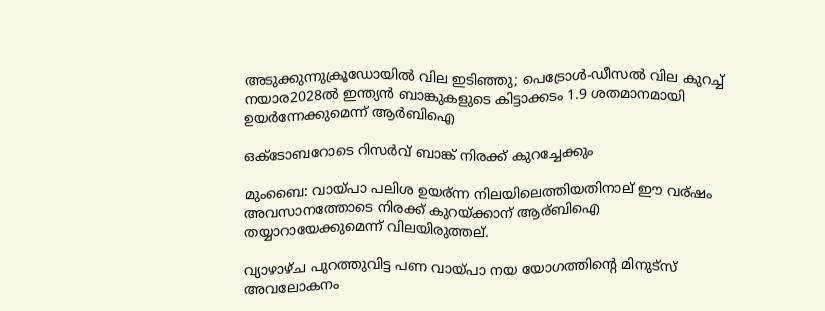അടുക്കുന്നുക്രൂഡോയിൽ വില ഇടിഞ്ഞു; പെട്രോൾ-ഡീസൽ വില കുറച്ച് നയാര2028ൽ ഇന്ത്യൻ ബാങ്കുകളുടെ കിട്ടാക്കടം 1.9 ശതമാനമായി ഉയർന്നേക്കുമെന്ന് ആർബിഐ

ഒക്ടോബറോടെ റിസര്‍വ് ബാങ്ക് നിരക്ക് കുറച്ചേക്കും

മുംബൈ: വായ്പാ പലിശ ഉയര്ന്ന നിലയിലെത്തിയതിനാല് ഈ വര്ഷം അവസാനത്തോടെ നിരക്ക് കുറയ്ക്കാന് ആര്ബിഐ തയ്യാറായേക്കുമെന്ന് വിലയിരുത്തല്.

വ്യാഴാഴ്ച പുറത്തുവിട്ട പണ വായ്പാ നയ യോഗത്തിന്റെ മിനുട്സ് അവലോകനം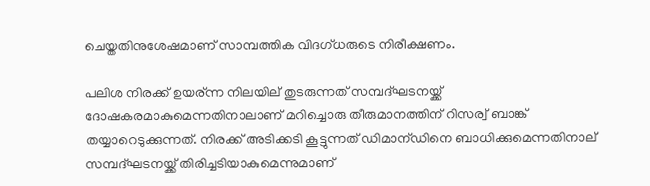ചെയ്തതിനുശേഷമാണ് സാമ്പത്തിക വിദഗ്ധരുടെ നിരീക്ഷണം.

പലിശ നിരക്ക് ഉയര്ന്ന നിലയില് തുടരുന്നത് സമ്പദ്ഘടനയ്ക്ക് ദോഷകരമാകുമെന്നതിനാലാണ് മറിച്ചൊരു തീരുമാനത്തിന് റിസര്വ് ബാങ്ക് തയ്യാറെടുക്കുന്നത്. നിരക്ക് അടിക്കടി കൂട്ടുന്നത് ഡിമാന്ഡിനെ ബാധിക്കുമെന്നതിനാല് സമ്പദ്ഘടനയ്ക്ക് തിരിച്ചടിയാകുമെന്നുമാണ്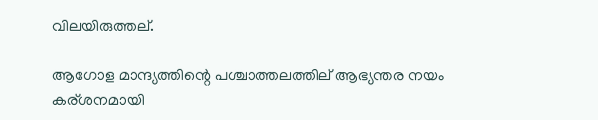വിലയിരുത്തല്.

ആഗോള മാന്ദ്യത്തിന്റെ പശ്ചാത്തലത്തില് ആഭ്യന്തര നയം കര്ശനമായി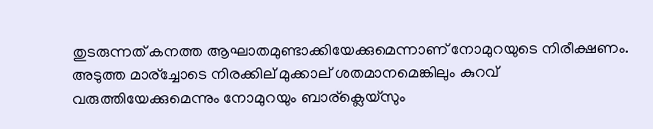തുടരുന്നത് കനത്ത ആഘാതമുണ്ടാക്കിയേക്കുമെന്നാണ് നോമുറയുടെ നിരീക്ഷണം. അടുത്ത മാര്ച്ചോടെ നിരക്കില് മുക്കാല് ശതമാനമെങ്കിലും കുറവ് വരുത്തിയേക്കുമെന്നും നോമുറയും ബാര്ക്ലെയ്സും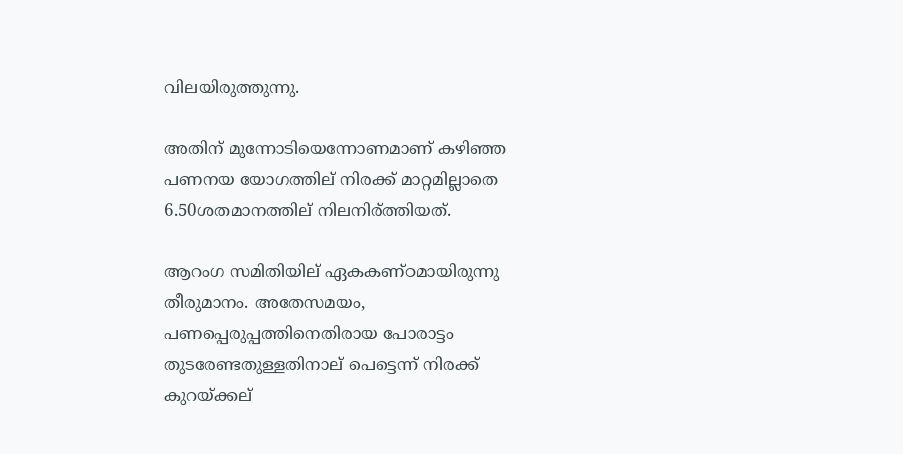വിലയിരുത്തുന്നു.

അതിന് മുന്നോടിയെന്നോണമാണ് കഴിഞ്ഞ പണനയ യോഗത്തില് നിരക്ക് മാറ്റമില്ലാതെ 6.50ശതമാനത്തില് നിലനിര്ത്തിയത്.

ആറംഗ സമിതിയില് ഏകകണ്ഠമായിരുന്നു തീരുമാനം. അതേസമയം, പണപ്പെരുപ്പത്തിനെതിരായ പോരാട്ടം തുടരേണ്ടതുള്ളതിനാല് പെട്ടെന്ന് നിരക്ക് കുറയ്ക്കല്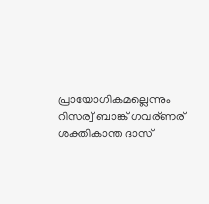പ്രായോഗികമല്ലെന്നും റിസര്വ് ബാങ്ക് ഗവര്ണര് ശക്തികാന്ത ദാസ്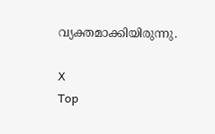വ്യക്തമാക്കിയിരുന്നു.

X
Top